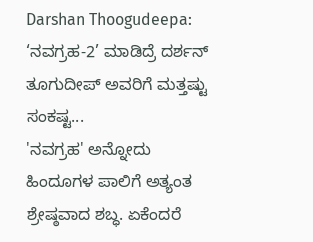Darshan Thoogudeepa: ‘ನವಗ್ರಹ-2’ ಮಾಡಿದ್ರೆ ದರ್ಶನ್ ತೂಗುದೀಪ್ ಅವರಿಗೆ ಮತ್ತಷ್ಟು ಸಂಕಷ್ಟ...
'ನವಗ್ರಹ' ಅನ್ನೋದು ಹಿಂದೂಗಳ ಪಾಲಿಗೆ ಅತ್ಯಂತ ಶ್ರೇಷ್ಠವಾದ ಶಬ್ಧ. ಏಕೆಂದರೆ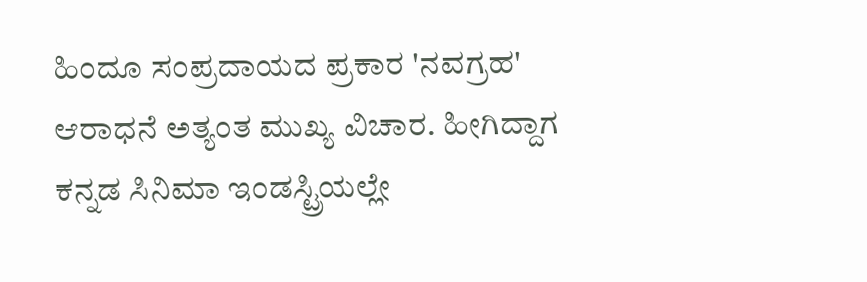ಹಿಂದೂ ಸಂಪ್ರದಾಯದ ಪ್ರಕಾರ 'ನವಗ್ರಹ' ಆರಾಧನೆ ಅತ್ಯಂತ ಮುಖ್ಯ ವಿಚಾರ. ಹೀಗಿದ್ದಾಗ ಕನ್ನಡ ಸಿನಿಮಾ ಇಂಡಸ್ಟ್ರಿಯಲ್ಲೇ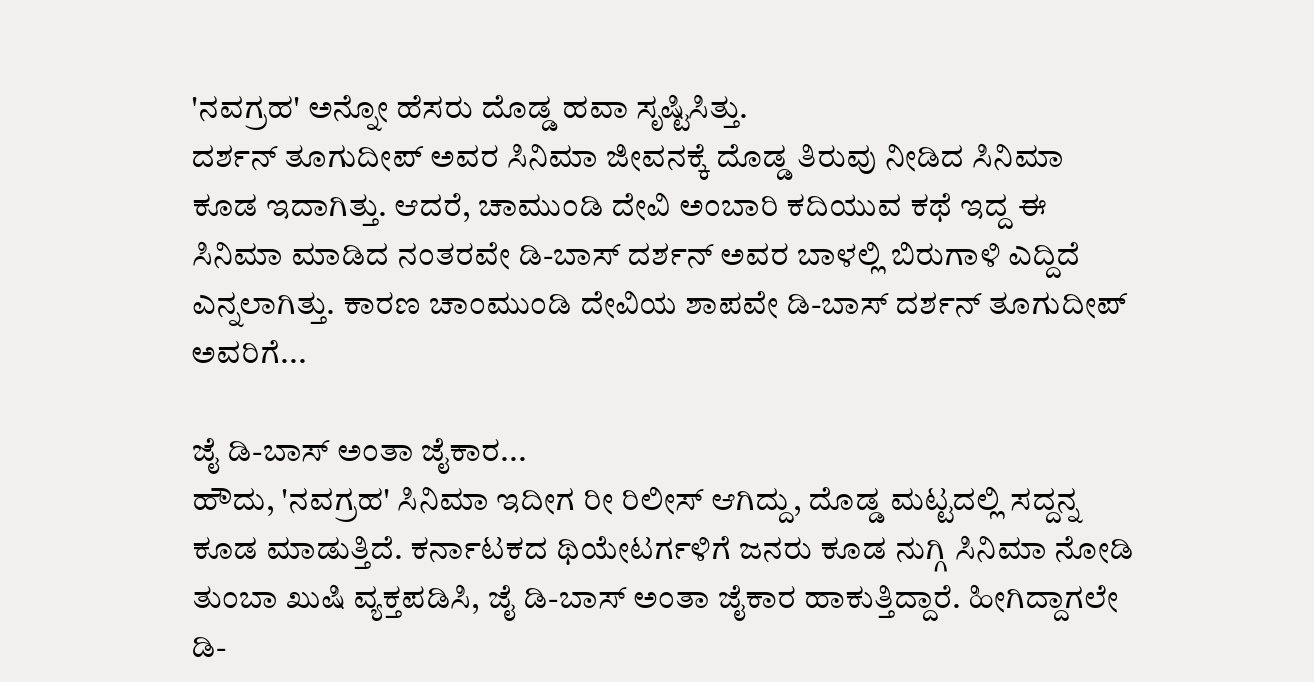'ನವಗ್ರಹ' ಅನ್ನೋ ಹೆಸರು ದೊಡ್ಡ ಹವಾ ಸೃಷ್ಟಿಸಿತ್ತು.
ದರ್ಶನ್ ತೂಗುದೀಪ್ ಅವರ ಸಿನಿಮಾ ಜೀವನಕ್ಕೆ ದೊಡ್ಡ ತಿರುವು ನೀಡಿದ ಸಿನಿಮಾ ಕೂಡ ಇದಾಗಿತ್ತು. ಆದರೆ, ಚಾಮುಂಡಿ ದೇವಿ ಅಂಬಾರಿ ಕದಿಯುವ ಕಥೆ ಇದ್ದ ಈ ಸಿನಿಮಾ ಮಾಡಿದ ನಂತರವೇ ಡಿ-ಬಾಸ್ ದರ್ಶನ್ ಅವರ ಬಾಳಲ್ಲಿ ಬಿರುಗಾಳಿ ಎದ್ದಿದೆ ಎನ್ನಲಾಗಿತ್ತು. ಕಾರಣ ಚಾಂಮುಂಡಿ ದೇವಿಯ ಶಾಪವೇ ಡಿ-ಬಾಸ್ ದರ್ಶನ್ ತೂಗುದೀಪ್ ಅವರಿಗೆ...

ಜೈ ಡಿ-ಬಾಸ್ ಅಂತಾ ಜೈಕಾರ...
ಹೌದು, 'ನವಗ್ರಹ' ಸಿನಿಮಾ ಇದೀಗ ರೀ ರಿಲೀಸ್ ಆಗಿದ್ದು, ದೊಡ್ಡ ಮಟ್ಟದಲ್ಲಿ ಸದ್ದನ್ನ ಕೂಡ ಮಾಡುತ್ತಿದೆ. ಕರ್ನಾಟಕದ ಥಿಯೇಟರ್ಗಳಿಗೆ ಜನರು ಕೂಡ ನುಗ್ಗಿ ಸಿನಿಮಾ ನೋಡಿ ತುಂಬಾ ಖುಷಿ ವ್ಯಕ್ತಪಡಿಸಿ, ಜೈ ಡಿ-ಬಾಸ್ ಅಂತಾ ಜೈಕಾರ ಹಾಕುತ್ತಿದ್ದಾರೆ. ಹೀಗಿದ್ದಾಗಲೇ ಡಿ-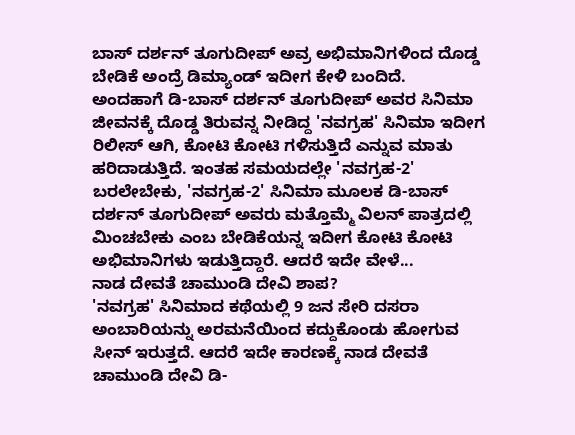ಬಾಸ್ ದರ್ಶನ್ ತೂಗುದೀಪ್ ಅವ್ರ ಅಭಿಮಾನಿಗಳಿಂದ ದೊಡ್ಡ ಬೇಡಿಕೆ ಅಂದ್ರೆ ಡಿಮ್ಯಾಂಡ್ ಇದೀಗ ಕೇಳಿ ಬಂದಿದೆ.
ಅಂದಹಾಗೆ ಡಿ-ಬಾಸ್ ದರ್ಶನ್ ತೂಗುದೀಪ್ ಅವರ ಸಿನಿಮಾ ಜೀವನಕ್ಕೆ ದೊಡ್ಡ ತಿರುವನ್ನ ನೀಡಿದ್ದ 'ನವಗ್ರಹ' ಸಿನಿಮಾ ಇದೀಗ ರಿಲೀಸ್ ಆಗಿ, ಕೋಟಿ ಕೋಟಿ ಗಳಿಸುತ್ತಿದೆ ಎನ್ನುವ ಮಾತು ಹರಿದಾಡುತ್ತಿದೆ. ಇಂತಹ ಸಮಯದಲ್ಲೇ 'ನವಗ್ರಹ-2' ಬರಲೇಬೇಕು, 'ನವಗ್ರಹ-2' ಸಿನಿಮಾ ಮೂಲಕ ಡಿ-ಬಾಸ್ ದರ್ಶನ್ ತೂಗುದೀಪ್ ಅವರು ಮತ್ತೊಮ್ಮೆ ವಿಲನ್ ಪಾತ್ರದಲ್ಲಿ ಮಿಂಚಬೇಕು ಎಂಬ ಬೇಡಿಕೆಯನ್ನ ಇದೀಗ ಕೋಟಿ ಕೋಟಿ ಅಭಿಮಾನಿಗಳು ಇಡುತ್ತಿದ್ದಾರೆ. ಆದರೆ ಇದೇ ವೇಳೆ...
ನಾಡ ದೇವತೆ ಚಾಮುಂಡಿ ದೇವಿ ಶಾಪ?
'ನವಗ್ರಹ' ಸಿನಿಮಾದ ಕಥೆಯಲ್ಲಿ 9 ಜನ ಸೇರಿ ದಸರಾ ಅಂಬಾರಿಯನ್ನು ಅರಮನೆಯಿಂದ ಕದ್ದುಕೊಂಡು ಹೋಗುವ ಸೀನ್ ಇರುತ್ತದೆ. ಆದರೆ ಇದೇ ಕಾರಣಕ್ಕೆ ನಾಡ ದೇವತೆ ಚಾಮುಂಡಿ ದೇವಿ ಡಿ-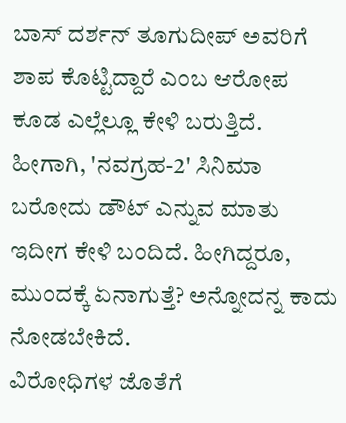ಬಾಸ್ ದರ್ಶನ್ ತೂಗುದೀಪ್ ಅವರಿಗೆ ಶಾಪ ಕೊಟ್ಟಿದ್ದಾರೆ ಎಂಬ ಆರೋಪ ಕೂಡ ಎಲ್ಲೆಲ್ಲೂ ಕೇಳಿ ಬರುತ್ತಿದೆ. ಹೀಗಾಗಿ, 'ನವಗ್ರಹ-2' ಸಿನಿಮಾ ಬರೋದು ಡೌಟ್ ಎನ್ನುವ ಮಾತು ಇದೀಗ ಕೇಳಿ ಬಂದಿದೆ. ಹೀಗಿದ್ದರೂ, ಮುಂದಕ್ಕೆ ಏನಾಗುತ್ತೆ? ಅನ್ನೋದನ್ನ ಕಾದು ನೋಡಬೇಕಿದೆ.
ವಿರೋಧಿಗಳ ಜೊತೆಗೆ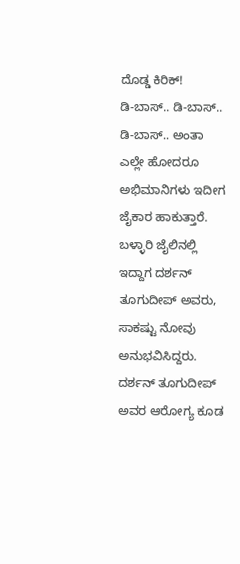ದೊಡ್ಡ ಕಿರಿಕ್!
ಡಿ-ಬಾಸ್.. ಡಿ-ಬಾಸ್.. ಡಿ-ಬಾಸ್.. ಅಂತಾ ಎಲ್ಲೇ ಹೋದರೂ ಅಭಿಮಾನಿಗಳು ಇದೀಗ ಜೈಕಾರ ಹಾಕುತ್ತಾರೆ. ಬಳ್ಳಾರಿ ಜೈಲಿನಲ್ಲಿ ಇದ್ದಾಗ ದರ್ಶನ್ ತೂಗುದೀಪ್ ಅವರು, ಸಾಕಷ್ಟು ನೋವು ಅನುಭವಿಸಿದ್ದರು. ದರ್ಶನ್ ತೂಗುದೀಪ್ ಅವರ ಆರೋಗ್ಯ ಕೂಡ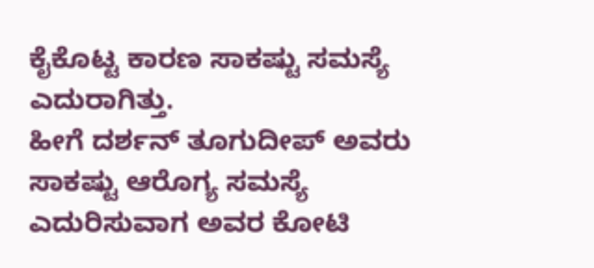ಕೈಕೊಟ್ಟ ಕಾರಣ ಸಾಕಷ್ಟು ಸಮಸ್ಯೆ ಎದುರಾಗಿತ್ತು.
ಹೀಗೆ ದರ್ಶನ್ ತೂಗುದೀಪ್ ಅವರು ಸಾಕಷ್ಟು ಆರೊಗ್ಯ ಸಮಸ್ಯೆ ಎದುರಿಸುವಾಗ ಅವರ ಕೋಟಿ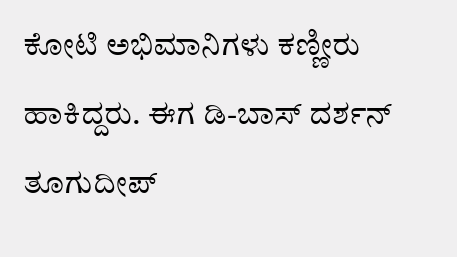ಕೋಟಿ ಅಭಿಮಾನಿಗಳು ಕಣ್ಣೀರು ಹಾಕಿದ್ದರು. ಈಗ ಡಿ-ಬಾಸ್ ದರ್ಶನ್ ತೂಗುದೀಪ್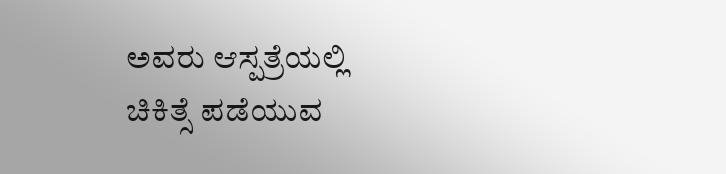ಅವರು ಆಸ್ಪತ್ರೆಯಲ್ಲಿ ಚಿಕಿತ್ಸೆ ಪಡೆಯುವ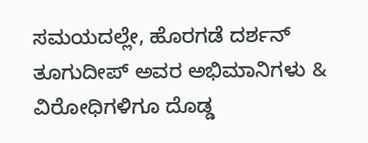ಸಮಯದಲ್ಲೇ, ಹೊರಗಡೆ ದರ್ಶನ್ ತೂಗುದೀಪ್ ಅವರ ಅಭಿಮಾನಿಗಳು & ವಿರೋಧಿಗಳಿಗೂ ದೊಡ್ಡ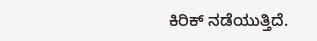ಕಿರಿಕ್ ನಡೆಯುತ್ತಿದೆ.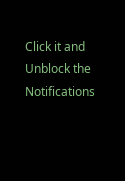Click it and Unblock the Notifications